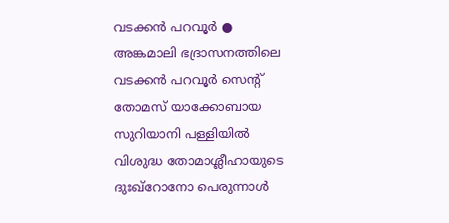വടക്കൻ പറവൂർ ● അങ്കമാലി ഭദ്രാസനത്തിലെ വടക്കൻ പറവൂർ സെന്റ് തോമസ് യാക്കോബായ സുറിയാനി പള്ളിയിൽ വിശുദ്ധ തോമാശ്ലീഹായുടെ ദുഃഖ്റോനോ പെരുന്നാൾ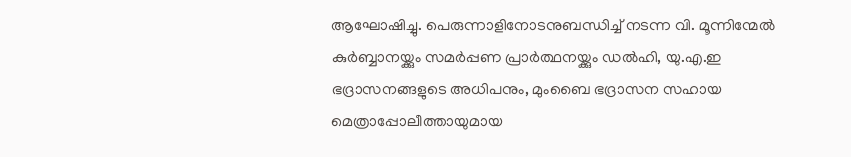ആഘോഷിച്ചു. പെരുന്നാളിനോടനുബന്ധിച്ച് നടന്ന വി. മൂന്നിന്മേൽ കുർബ്ബാനയ്ക്കും സമർപ്പണ പ്രാർത്ഥനയ്ക്കും ഡൽഹി, യു.എ.ഇ ഭദ്രാസനങ്ങളുടെ അധിപനും, മുംബൈ ഭദ്രാസന സഹായ മെത്രാപ്പോലീത്തായുമായ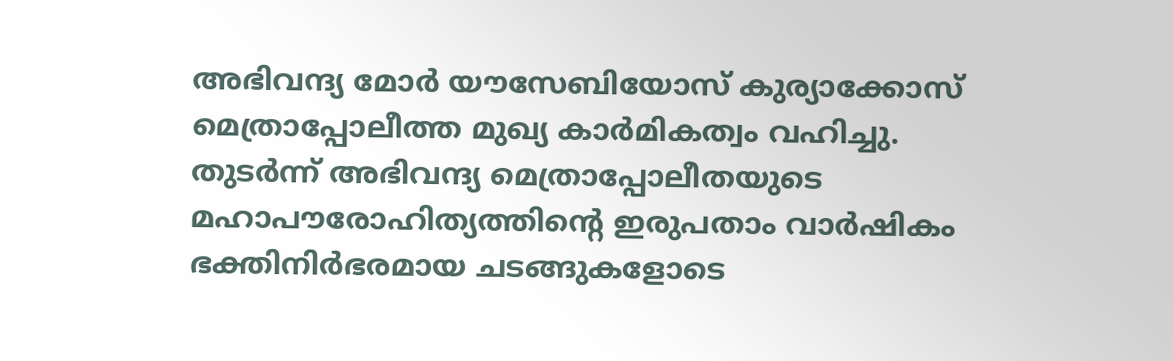അഭിവന്ദ്യ മോർ യൗസേബിയോസ് കുര്യാക്കോസ് മെത്രാപ്പോലീത്ത മുഖ്യ കാർമികത്വം വഹിച്ചു.
തുടർന്ന് അഭിവന്ദ്യ മെത്രാപ്പോലീതയുടെ മഹാപൗരോഹിത്യത്തിന്റെ ഇരുപതാം വാർഷികം ഭക്തിനിർഭരമായ ചടങ്ങുകളോടെ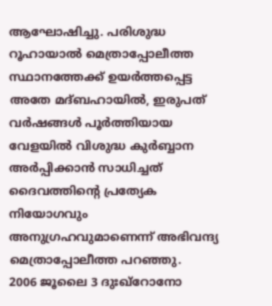ആഘോഷിച്ചു. പരിശുദ്ധ റൂഹായാൽ മെത്രാപ്പോലീത്ത സ്ഥാനത്തേക്ക് ഉയർത്തപ്പെട്ട അതേ മദ്ബഹായിൽ, ഇരുപത് വർഷങ്ങൾ പൂർത്തിയായ വേളയിൽ വിശുദ്ധ കുർബ്ബാന അർപ്പിക്കാൻ സാധിച്ചത് ദൈവത്തിന്റെ പ്രത്യേക നിയോഗവും അനുഗ്രഹവുമാണെന്ന് അഭിവന്ദ്യ മെത്രാപ്പോലീത്ത പറഞ്ഞു.
2006 ജൂലൈ 3 ദുഃഖ്റോനോ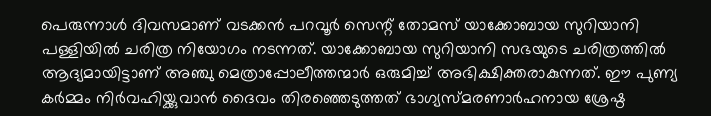പെരുന്നാൾ ദിവസമാണ് വടക്കൻ പറവൂർ സെന്റ് തോമസ് യാക്കോബായ സുറിയാനി പള്ളിയിൽ ചരിത്ര നിയോഗം നടന്നത്. യാക്കോബായ സുറിയാനി സഭയുടെ ചരിത്രത്തിൽ ആദ്യമായിട്ടാണ് അഞ്ചു മെത്രാപ്പോലീത്തന്മാർ ഒരുമിച്ച് അഭിക്ഷിക്തരാകുന്നത്. ഈ പുണ്യ കർമ്മം നിർവഹിയ്ക്കുവാൻ ദൈവം തിരഞ്ഞെടുത്തത് ഭാഗ്യസ്മരണാർഹനായ ശ്രേഷ്ഠ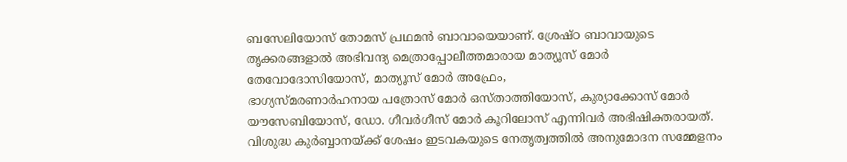ബസേലിയോസ് തോമസ് പ്രഥമൻ ബാവായെയാണ്. ശ്രേഷ്ഠ ബാവായുടെ തൃക്കരങ്ങളാൽ അഭിവന്ദ്യ മെത്രാപ്പോലീത്തമാരായ മാത്യൂസ് മോർ തേവോദോസിയോസ്, മാത്യൂസ് മോർ അഫ്രേം,
ഭാഗ്യസ്മരണാർഹനായ പത്രോസ് മോർ ഒസ്താത്തിയോസ്, കുര്യാക്കോസ് മോർ യൗസേബിയോസ്, ഡോ. ഗീവർഗീസ് മോർ കൂറിലോസ് എന്നിവർ അഭിഷിക്തരായത്.
വിശുദ്ധ കുർബ്ബാനയ്ക്ക് ശേഷം ഇടവകയുടെ നേതൃത്വത്തിൽ അനുമോദന സമ്മേളനം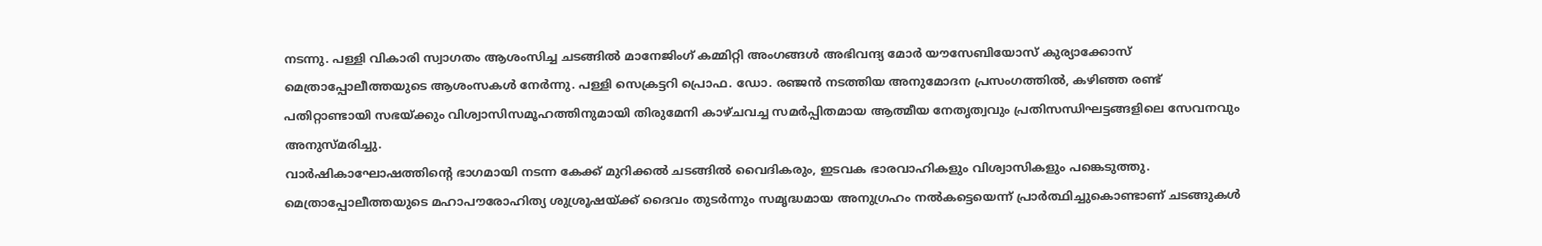നടന്നു. പള്ളി വികാരി സ്വാഗതം ആശംസിച്ച ചടങ്ങിൽ മാനേജിംഗ് കമ്മിറ്റി അംഗങ്ങൾ അഭിവന്ദ്യ മോർ യൗസേബിയോസ് കുര്യാക്കോസ് മെത്രാപ്പോലീത്തയുടെ ആശംസകൾ നേർന്നു. പള്ളി സെക്രട്ടറി പ്രൊഫ. ഡോ. രഞ്ജൻ നടത്തിയ അനുമോദന പ്രസംഗത്തിൽ, കഴിഞ്ഞ രണ്ട് പതിറ്റാണ്ടായി സഭയ്ക്കും വിശ്വാസിസമൂഹത്തിനുമായി തിരുമേനി കാഴ്ചവച്ച സമർപ്പിതമായ ആത്മീയ നേതൃത്വവും പ്രതിസന്ധിഘട്ടങ്ങളിലെ സേവനവും അനുസ്മരിച്ചു.
വാർഷികാഘോഷത്തിന്റെ ഭാഗമായി നടന്ന കേക്ക് മുറിക്കൽ ചടങ്ങിൽ വൈദികരും, ഇടവക ഭാരവാഹികളും വിശ്വാസികളും പങ്കെടുത്തു. മെത്രാപ്പോലീത്തയുടെ മഹാപൗരോഹിത്യ ശുശ്രൂഷയ്ക്ക് ദൈവം തുടർന്നും സമൃദ്ധമായ അനുഗ്രഹം നൽകട്ടെയെന്ന് പ്രാർത്ഥിച്ചുകൊണ്ടാണ് ചടങ്ങുകൾ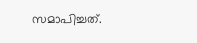സമാപിച്ചത്.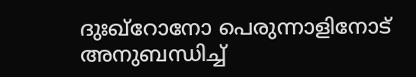ദുഃഖ്റോനോ പെരുന്നാളിനോട് അനുബന്ധിച്ച്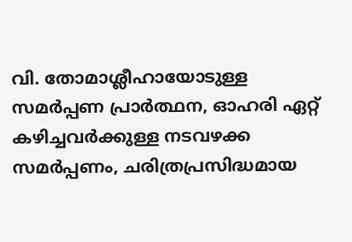വി. തോമാശ്ലീഹായോടുള്ള സമർപ്പണ പ്രാർത്ഥന, ഓഹരി ഏറ്റ് കഴിച്ചവർക്കുള്ള നടവഴക്ക സമർപ്പണം, ചരിത്രപ്രസിദ്ധമായ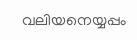വലിയനെയ്യപ്പം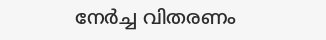നേർച്ച വിതരണം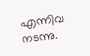എന്നിവ നടന്നു.